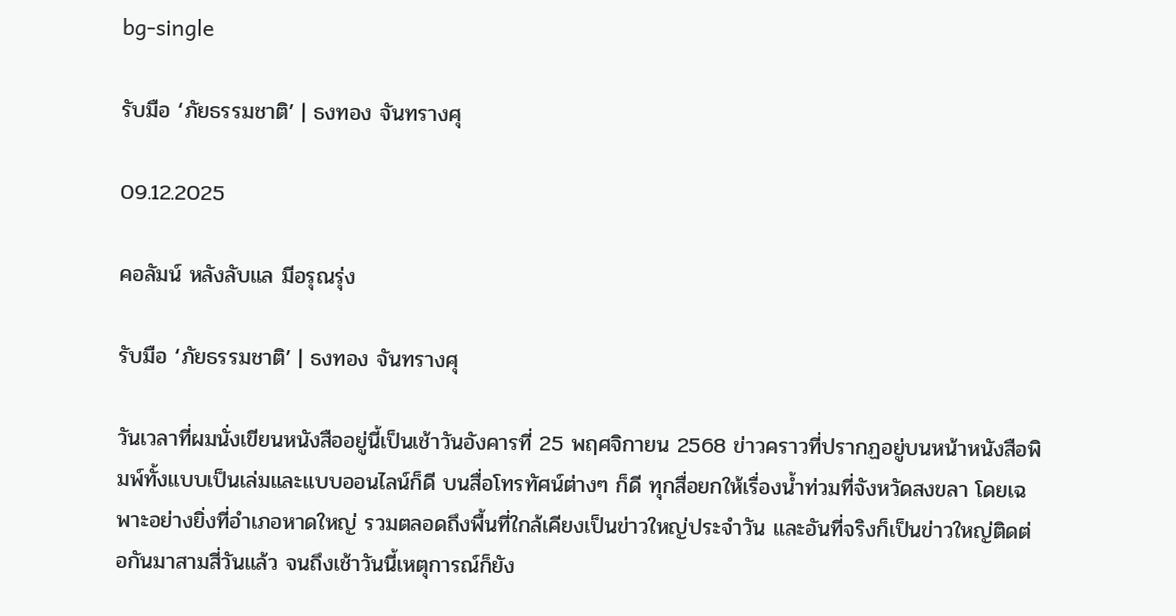bg-single

รับมือ ‘ภัยธรรมชาติ’ | ธงทอง จันทรางศุ

09.12.2025

คอลัมน์ หลังลับแล มีอรุณรุ่ง

รับมือ ‘ภัยธรรมชาติ’ | ธงทอง จันทรางศุ

วันเวลาที่ผมนั่งเขียนหนังสืออยู่นี้เป็นเช้าวันอังคารที่ 25 พฤศจิกายน 2568 ข่าวคราวที่ปรากฏอยู่บนหน้าหนังสือพิมพ์ทั้งแบบเป็นเล่มและแบบออนไลน์ก็ดี บนสื่อโทรทัศน์ต่างๆ ก็ดี ทุกสื่อยกให้เรื่องน้ำท่วมที่จังหวัดสงขลา โดยเฉพาะอย่างยิ่งที่อำเภอหาดใหญ่ รวมตลอดถึงพื้นที่ใกล้เคียงเป็นข่าวใหญ่ประจำวัน และอันที่จริงก็เป็นข่าวใหญ่ติดต่อกันมาสามสี่วันแล้ว จนถึงเช้าวันนี้เหตุการณ์ก็ยัง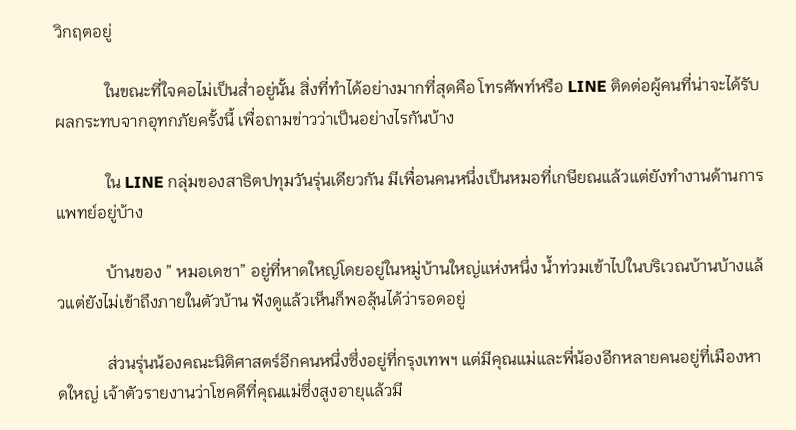วิกฤตอยู่

            ในขณะที่ใจคอไม่เป็นส่ำอยู่นั้น สิ่งที่ทำได้อย่างมากที่สุดคือ โทรศัพท์หรือ LINE ติดต่อผู้คนที่น่าจะได้รับผลกระทบจากอุทกภัยครั้งนี้ เพื่อถามข่าวว่าเป็นอย่างไรกันบ้าง

            ใน LINE กลุ่มของสาธิตปทุมวันรุ่นเดียวกัน มีเพื่อนคนหนึ่งเป็นหมอที่เกษียณแล้วแต่ยังทำงานด้านการแพทย์อยู่บ้าง

            บ้านของ ” หมอเดชา” อยู่ที่หาดใหญ่โดยอยู่ในหมู่บ้านใหญ่แห่งหนึ่ง น้ำท่วมเข้าไปในบริเวณบ้านบ้างแล้วแต่ยังไม่เข้าถึงภายในตัวบ้าน ฟังดูแล้วเห็นก็พอลุ้นได้ว่ารอดอยู่

            ส่วนรุ่นน้องคณะนิติศาสตร์อีกคนหนึ่งซึ่งอยู่ที่กรุงเทพฯ แต่มีคุณแม่และพี่น้องอีกหลายคนอยู่ที่เมืองหาดใหญ่ เจ้าตัวรายงานว่าโชคดีที่คุณแม่ซึ่งสูงอายุแล้วมี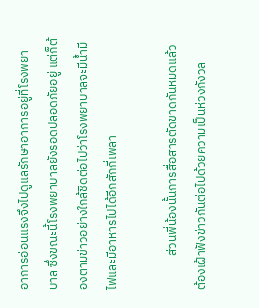อาการอ่อนแรงจึงไปดูแลรักษาอาการอยู่ที่โรงพยาบาล ซึ่งขณะนี้โรงพยาบาลยังรอดปลอดภัยอยู่ แต่ก็ต้องตามข่าวอย่างใกล้ชิดต่อไปว่าโรงพยาบาลจะมีน้ำมีไฟและมีอาหารไปได้อีกสักกี่เพลา

            ส่วนพี่น้องนั้นการสื่อสารตัดขาดกันหมดแล้ว ต้องเฝ้าฟังข่าวกันต่อไปด้วยความเป็นห่วงกังวล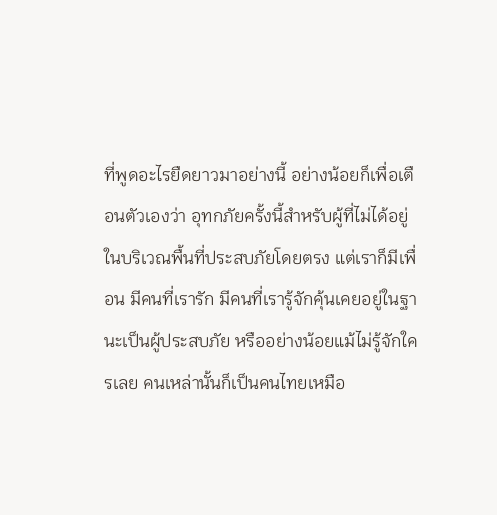ที่พูดอะไรยืดยาวมาอย่างนี้ อย่างน้อยก็เพื่อเตือนตัวเองว่า อุทกภัยครั้งนี้สำหรับผู้ที่ไม่ได้อยู่ในบริเวณพื้นที่ประสบภัยโดยตรง แต่เราก็มีเพื่อน มีคนที่เรารัก มีคนที่เรารู้จักคุ้นเคยอยู่ในฐานะเป็นผู้ประสบภัย หรืออย่างน้อยแม้ไม่รู้จักใครเลย คนเหล่านั้นก็เป็นคนไทยเหมือ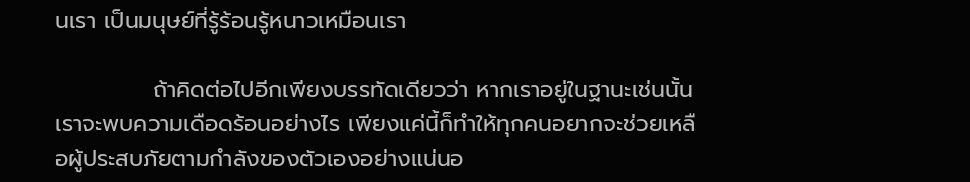นเรา เป็นมนุษย์ที่รู้ร้อนรู้หนาวเหมือนเรา

            ถ้าคิดต่อไปอีกเพียงบรรทัดเดียวว่า หากเราอยู่ในฐานะเช่นนั้น เราจะพบความเดือดร้อนอย่างไร เพียงแค่นี้ก็ทำให้ทุกคนอยากจะช่วยเหลือผู้ประสบภัยตามกำลังของตัวเองอย่างแน่นอ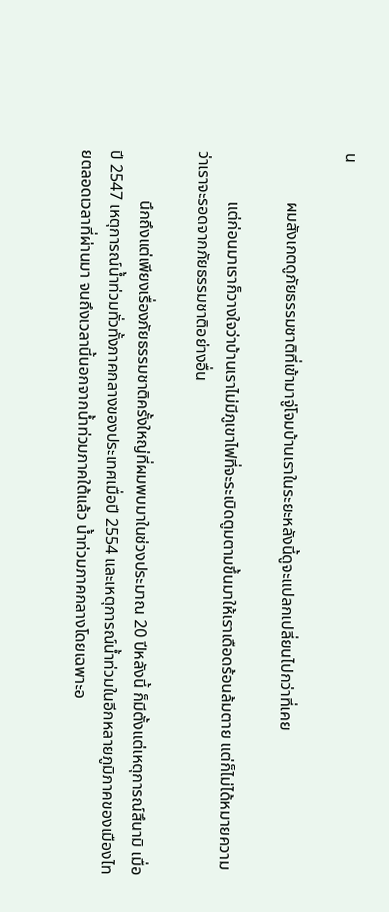น

            ผมสังเกตดูภัยธรรมชาติที่เข้ามาจู่โจมบ้านเราในระยะหลังนี้ดูจะแปลกเปลี่ยนไปกว่าที่เคย

            แต่ก่อนมาเราก็วางใจว่าบ้านเราไม่มีภูเขาไฟที่จะระเบิดตูมตามขึ้นมาให้เราเดือดร้อนล้มตาย แต่ก็ไม่ได้หมายความว่าเราจะรอดจากภัยธรรมชาติอย่างอื่น

            นึกถึงแต่เพียงเรื่องภัยธรรมชาติครั้งใหญ่ที่ผมพบมาในช่วงประมาณ 20 ปีหลังนี้ ก็มีตั้งแต่เหตุการณ์สึนามิ เมื่อปี 2547 เหตุการณ์น้ำท่วมทั่วทั้งภาคกลางของประเทศเมื่อปี 2554 และเหตุการณ์น้ำท่วมในอีกหลายภูมิภาคของเมืองไทยตลอดเวลาที่ผ่านมา จนถึงเวลานี้นอกจากน้ำท่วมภาคใต้แล้ว น้ำท่วมภาคกลางโดยเฉพาะอ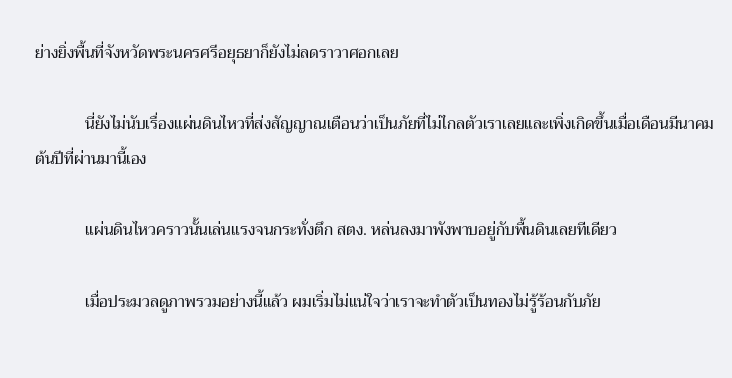ย่างยิ่งพื้นที่จังหวัดพระนครศรีอยุธยาก็ยังไม่ลดราวาศอกเลย

            นี่ยังไม่นับเรื่องแผ่นดินไหวที่ส่งสัญญาณเตือนว่าเป็นภัยที่ไม่ไกลตัวเราเลยและเพิ่งเกิดขึ้นเมื่อเดือนมีนาคมต้นปีที่ผ่านมานี้เอง

            แผ่นดินไหวคราวนั้นเล่นแรงจนกระทั่งตึก สตง. หล่นลงมาพังพาบอยู่กับพื้นดินเลยทีเดียว

            เมื่อประมวลดูภาพรวมอย่างนี้แล้ว ผมเริ่มไม่แน่ใจว่าเราจะทำตัวเป็นทองไม่รู้ร้อนกับภัย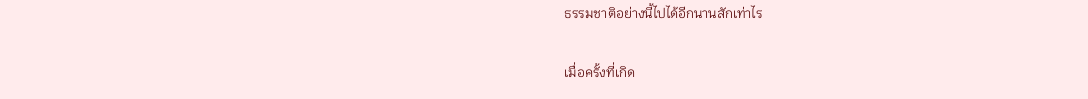ธรรมชาติอย่างนี้ไปได้อีกนานสักเท่าไร

เมื่อครั้งที่เกิด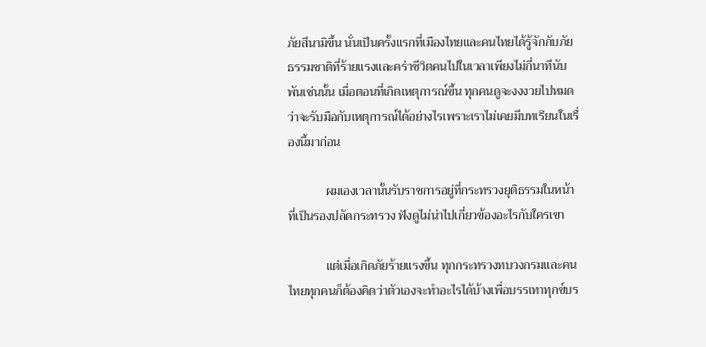ภัยสึนามิขึ้น นั่นเป็นครั้งแรกที่เมืองไทยและคนไทยได้รู้จักกับภัยธรรมชาติที่ร้ายแรงและคร่าชีวิตคนไปในเวลาเพียงไม่กี่นาทีนับพันเช่นนั้น เมื่อตอนที่เกิดเหตุการณ์ขึ้น ทุกคนดูจะงงงวยไปหมดว่าจะรับมือกับเหตุการณ์ได้อย่างไรเพราะเราไม่เคยมีบทเรียนในเรื่องนี้มาก่อน

            ผมเองเวลานั้นรับราชการอยู่ที่กระทรวงยุติธรรมในหน้าที่เป็นรองปลัดกระทรวง ฟังดูไม่น่าไปเกี่ยวข้องอะไรกับใครเขา

            แต่เมื่อเกิดภัยร้ายแรงขึ้น ทุกกระทรวงทบวงกรมและคนไทยทุกคนก็ต้องคิดว่าตัวเองจะทำอะไรได้บ้างเพื่อบรรเทาทุกข์บร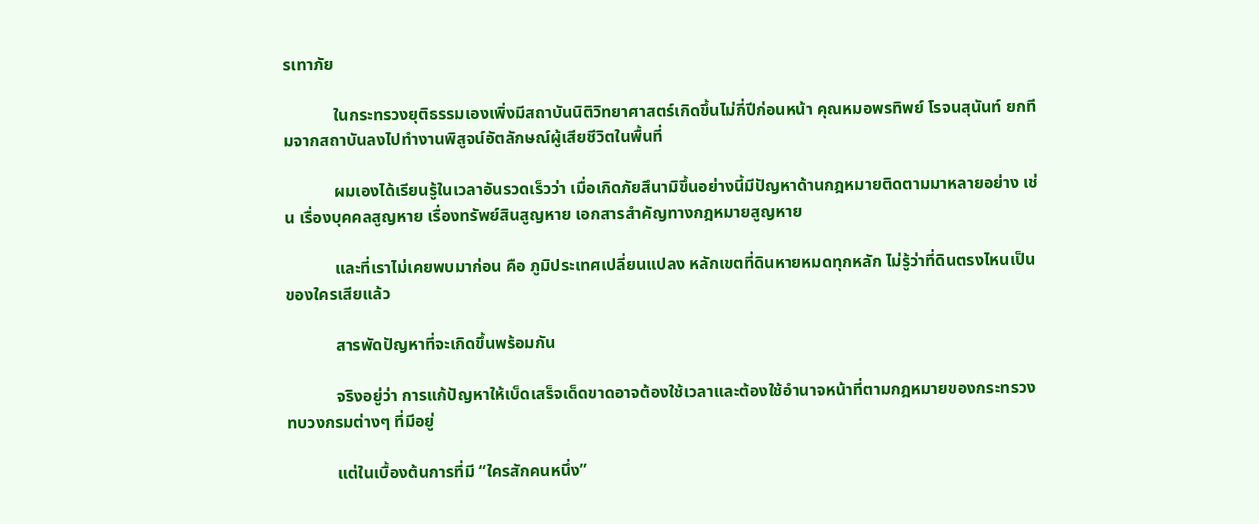รเทาภัย

            ในกระทรวงยุติธรรมเองเพิ่งมีสถาบันนิติวิทยาศาสตร์เกิดขึ้นไม่กี่ปีก่อนหน้า คุณหมอพรทิพย์ โรจนสุนันท์ ยกทีมจากสถาบันลงไปทำงานพิสูจน์อัตลักษณ์ผู้เสียชีวิตในพื้นที่

            ผมเองได้เรียนรู้ในเวลาอันรวดเร็วว่า เมื่อเกิดภัยสึนามิขึ้นอย่างนี้มีปัญหาด้านกฎหมายติดตามมาหลายอย่าง เช่น เรื่องบุคคลสูญหาย เรื่องทรัพย์สินสูญหาย เอกสารสำคัญทางกฎหมายสูญหาย

            และที่เราไม่เคยพบมาก่อน คือ ภูมิประเทศเปลี่ยนแปลง หลักเขตที่ดินหายหมดทุกหลัก ไม่รู้ว่าที่ดินตรงไหนเป็นของใครเสียแล้ว

            สารพัดปัญหาที่จะเกิดขึ้นพร้อมกัน

            จริงอยู่ว่า การแก้ปัญหาให้เบ็ดเสร็จเด็ดขาดอาจต้องใช้เวลาและต้องใช้อำนาจหน้าที่ตามกฎหมายของกระทรวงทบวงกรมต่างๆ ที่มีอยู่

            แต่ในเบื้องต้นการที่มี “ใครสักคนหนึ่ง”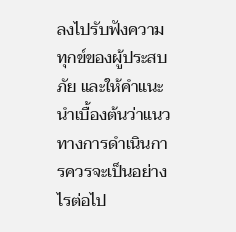ลงไปรับฟังความทุกข์ของผู้ประสบภัย และให้คำแนะนำเบื้องต้นว่าแนวทางการดำเนินการควรจะเป็นอย่างไรต่อไป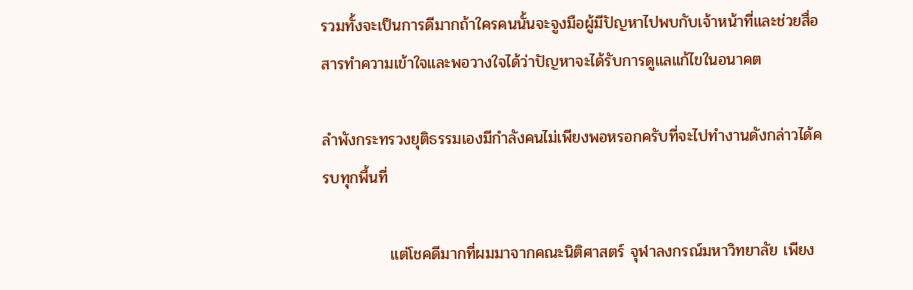รวมทั้งจะเป็นการดีมากถ้าใครคนนั้นจะจูงมือผู้มีปัญหาไปพบกับเจ้าหน้าที่และช่วยสื่อสารทำความเข้าใจและพอวางใจได้ว่าปัญหาจะได้รับการดูแลแก้ไขในอนาคต

ลําพังกระทรวงยุติธรรมเองมีกำลังคนไม่เพียงพอหรอกครับที่จะไปทำงานดังกล่าวได้ครบทุกพื้นที่

            แต่โชคดีมากที่ผมมาจากคณะนิติศาสตร์ จุฬาลงกรณ์มหาวิทยาลัย เพียง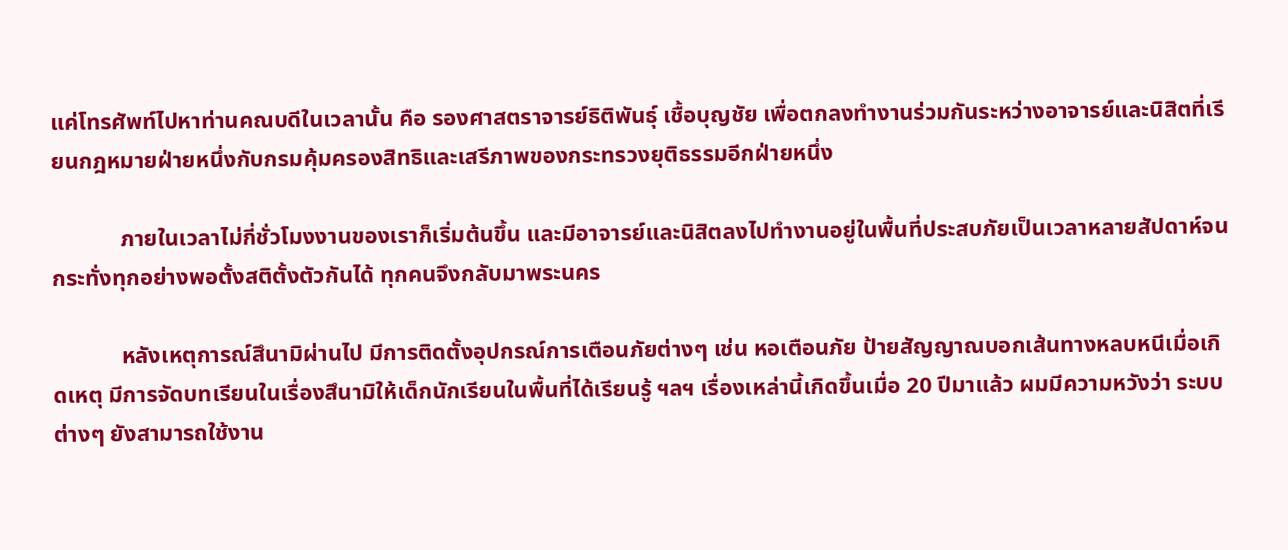แค่โทรศัพท์ไปหาท่านคณบดีในเวลานั้น คือ รองศาสตราจารย์ธิติพันธุ์ เชื้อบุญชัย เพื่อตกลงทำงานร่วมกันระหว่างอาจารย์และนิสิตที่เรียนกฎหมายฝ่ายหนึ่งกับกรมคุ้มครองสิทธิและเสรีภาพของกระทรวงยุติธรรมอีกฝ่ายหนึ่ง

            ภายในเวลาไม่กี่ชั่วโมงงานของเราก็เริ่มต้นขึ้น และมีอาจารย์และนิสิตลงไปทำงานอยู่ในพื้นที่ประสบภัยเป็นเวลาหลายสัปดาห์จนกระทั่งทุกอย่างพอตั้งสติตั้งตัวกันได้ ทุกคนจึงกลับมาพระนคร

            หลังเหตุการณ์สึนามิผ่านไป มีการติดตั้งอุปกรณ์การเตือนภัยต่างๆ เช่น หอเตือนภัย ป้ายสัญญาณบอกเส้นทางหลบหนีเมื่อเกิดเหตุ มีการจัดบทเรียนในเรื่องสึนามิให้เด็กนักเรียนในพื้นที่ได้เรียนรู้ ฯลฯ เรื่องเหล่านี้เกิดขึ้นเมื่อ 20 ปีมาแล้ว ผมมีความหวังว่า ระบบต่างๆ ยังสามารถใช้งาน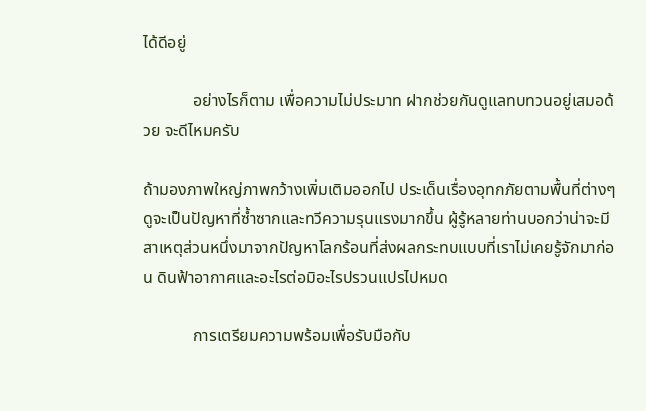ได้ดีอยู่

            อย่างไรก็ตาม เพื่อความไม่ประมาท ฝากช่วยกันดูแลทบทวนอยู่เสมอด้วย จะดีไหมครับ

ถ้ามองภาพใหญ่ภาพกว้างเพิ่มเติมออกไป ประเด็นเรื่องอุทกภัยตามพื้นที่ต่างๆ ดูจะเป็นปัญหาที่ซ้ำซากและทวีความรุนแรงมากขึ้น ผู้รู้หลายท่านบอกว่าน่าจะมีสาเหตุส่วนหนึ่งมาจากปัญหาโลกร้อนที่ส่งผลกระทบแบบที่เราไม่เคยรู้จักมาก่อน ดินฟ้าอากาศและอะไรต่อมิอะไรปรวนแปรไปหมด

            การเตรียมความพร้อมเพื่อรับมือกับ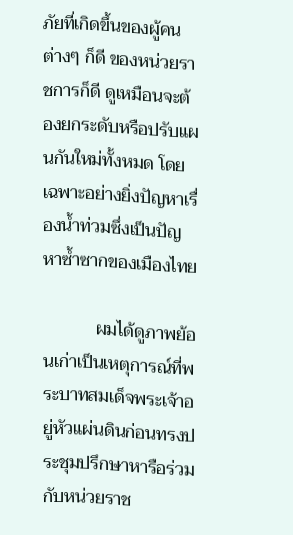ภัยที่เกิดขึ้นของผู้คนต่างๆ ก็ดี ของหน่วยราชการก็ดี ดูเหมือนจะต้องยกระดับหรือปรับแผนกันใหม่ทั้งหมด โดยเฉพาะอย่างยิ่งปัญหาเรื่องน้ำท่วมซึ่งเป็นปัญหาซ้ำซากของเมืองไทย

            ผมได้ดูภาพย้อนเก่าเป็นเหตุการณ์ที่พระบาทสมเด็จพระเจ้าอยู่หัวแผ่นดินก่อนทรงประชุมปรึกษาหารือร่วมกับหน่วยราช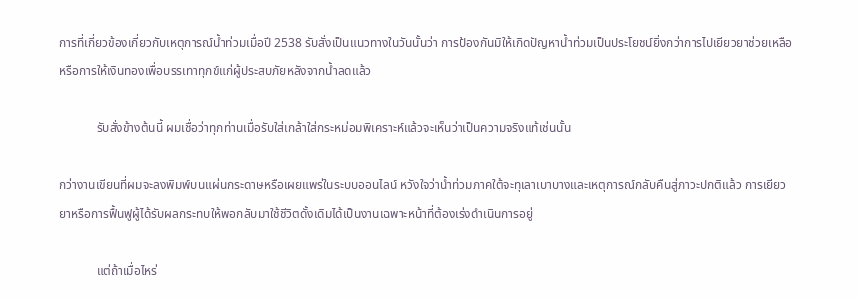การที่เกี่ยวข้องเกี่ยวกับเหตุการณ์น้ำท่วมเมื่อปี 2538 รับสั่งเป็นแนวทางในวันนั้นว่า การป้องกันมิให้เกิดปัญหาน้ำท่วมเป็นประโยชน์ยิ่งกว่าการไปเยียวยาช่วยเหลือหรือการให้เงินทองเพื่อบรรเทาทุกข์แก่ผู้ประสบภัยหลังจากน้ำลดแล้ว

            รับสั่งข้างต้นนี้ ผมเชื่อว่าทุกท่านเมื่อรับใส่เกล้าใส่กระหม่อมพิเคราะห์แล้วจะเห็นว่าเป็นความจริงแท้เช่นนั้น

กว่างานเขียนที่ผมจะลงพิมพ์บนแผ่นกระดาษหรือเผยแพร่ในระบบออนไลน์ หวังใจว่าน้ำท่วมภาคใต้จะทุเลาเบาบางและเหตุการณ์กลับคืนสู่ภาวะปกติแล้ว การเยียวยาหรือการฟื้นฟูผู้ได้รับผลกระทบให้พอกลับมาใช้ชีวิตดั้งเดิมได้เป็นงานเฉพาะหน้าที่ต้องเร่งดำเนินการอยู่

            แต่ถ้าเมื่อไหร่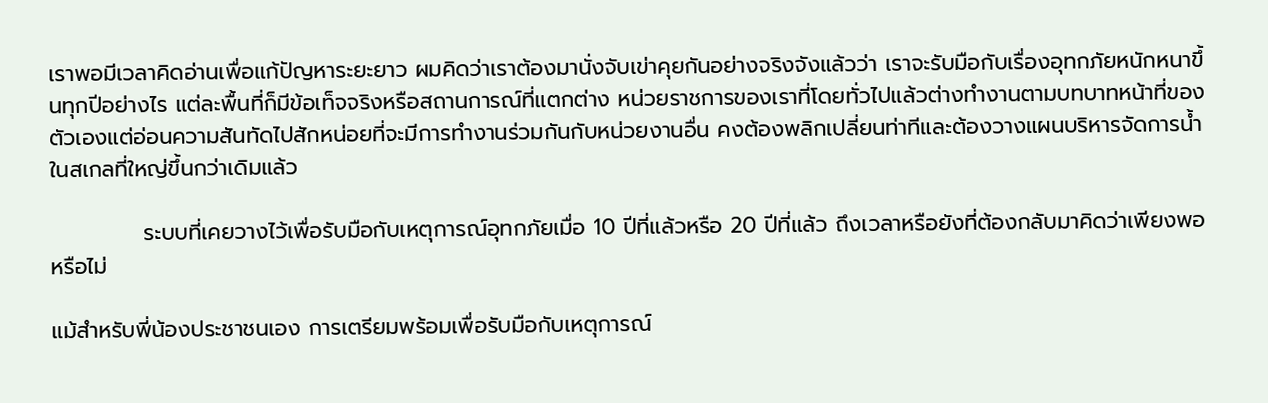เราพอมีเวลาคิดอ่านเพื่อแก้ปัญหาระยะยาว ผมคิดว่าเราต้องมานั่งจับเข่าคุยกันอย่างจริงจังแล้วว่า เราจะรับมือกับเรื่องอุทกภัยหนักหนาขึ้นทุกปีอย่างไร แต่ละพื้นที่ก็มีข้อเท็จจริงหรือสถานการณ์ที่แตกต่าง หน่วยราชการของเราที่โดยทั่วไปแล้วต่างทำงานตามบทบาทหน้าที่ของตัวเองแต่อ่อนความสันทัดไปสักหน่อยที่จะมีการทำงานร่วมกันกับหน่วยงานอื่น คงต้องพลิกเปลี่ยนท่าทีและต้องวางแผนบริหารจัดการน้ำในสเกลที่ใหญ่ขึ้นกว่าเดิมแล้ว

            ระบบที่เคยวางไว้เพื่อรับมือกับเหตุการณ์อุทกภัยเมื่อ 10 ปีที่แล้วหรือ 20 ปีที่แล้ว ถึงเวลาหรือยังที่ต้องกลับมาคิดว่าเพียงพอหรือไม่

แม้สำหรับพี่น้องประชาชนเอง การเตรียมพร้อมเพื่อรับมือกับเหตุการณ์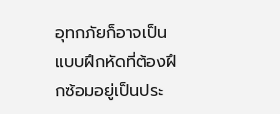อุทกภัยก็อาจเป็นแบบฝึกหัดที่ต้องฝึกซ้อมอยู่เป็นประ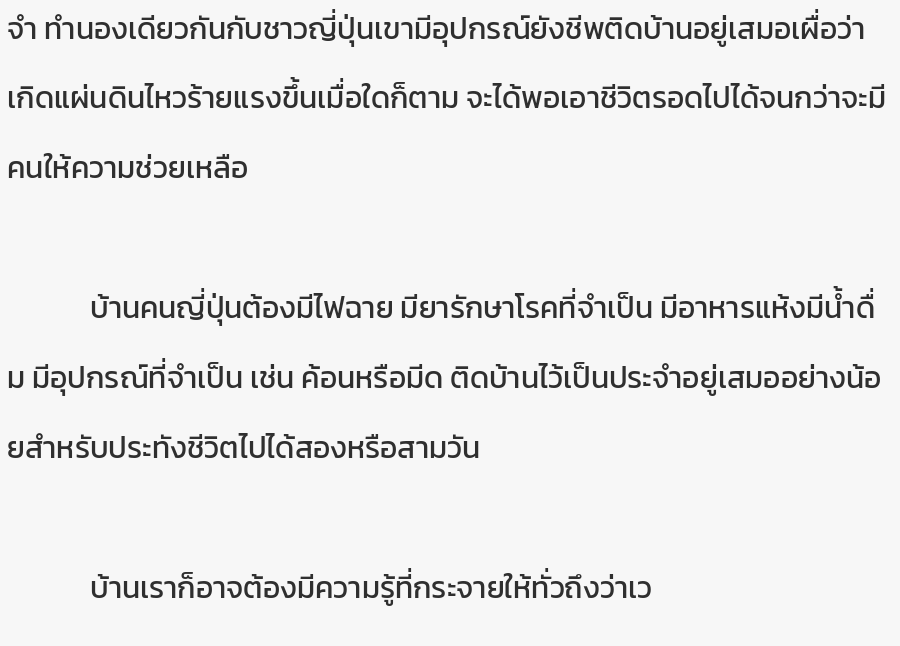จำ ทำนองเดียวกันกับชาวญี่ปุ่นเขามีอุปกรณ์ยังชีพติดบ้านอยู่เสมอเผื่อว่าเกิดแผ่นดินไหวร้ายแรงขึ้นเมื่อใดก็ตาม จะได้พอเอาชีวิตรอดไปได้จนกว่าจะมีคนให้ความช่วยเหลือ

            บ้านคนญี่ปุ่นต้องมีไฟฉาย มียารักษาโรคที่จำเป็น มีอาหารแห้งมีน้ำดื่ม มีอุปกรณ์ที่จำเป็น เช่น ค้อนหรือมีด ติดบ้านไว้เป็นประจำอยู่เสมออย่างน้อยสำหรับประทังชีวิตไปได้สองหรือสามวัน

            บ้านเราก็อาจต้องมีความรู้ที่กระจายให้ทั่วถึงว่าเว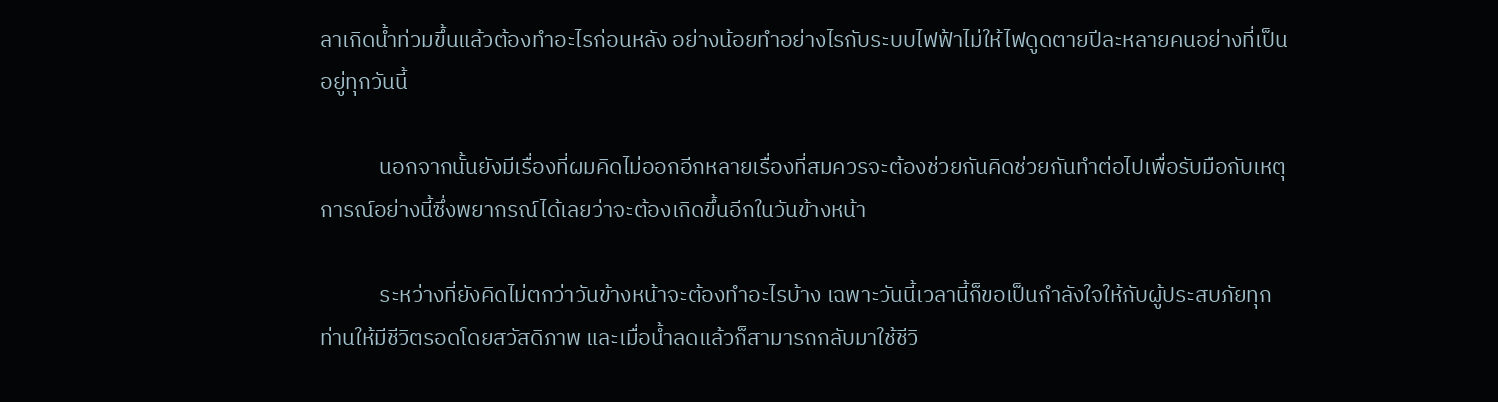ลาเกิดน้ำท่วมขึ้นแล้วต้องทำอะไรก่อนหลัง อย่างน้อยทำอย่างไรกับระบบไฟฟ้าไม่ให้ไฟดูดตายปีละหลายคนอย่างที่เป็นอยู่ทุกวันนี้

            นอกจากนั้นยังมีเรื่องที่ผมคิดไม่ออกอีกหลายเรื่องที่สมควรจะต้องช่วยกันคิดช่วยกันทำต่อไปเพื่อรับมือกับเหตุการณ์อย่างนี้ซึ่งพยากรณ์ได้เลยว่าจะต้องเกิดขึ้นอีกในวันข้างหน้า

            ระหว่างที่ยังคิดไม่ตกว่าวันข้างหน้าจะต้องทำอะไรบ้าง เฉพาะวันนี้เวลานี้ก็ขอเป็นกำลังใจให้กับผู้ประสบภัยทุกท่านให้มีชีวิตรอดโดยสวัสดิภาพ และเมื่อน้ำลดแล้วก็สามารถกลับมาใช้ชีวิ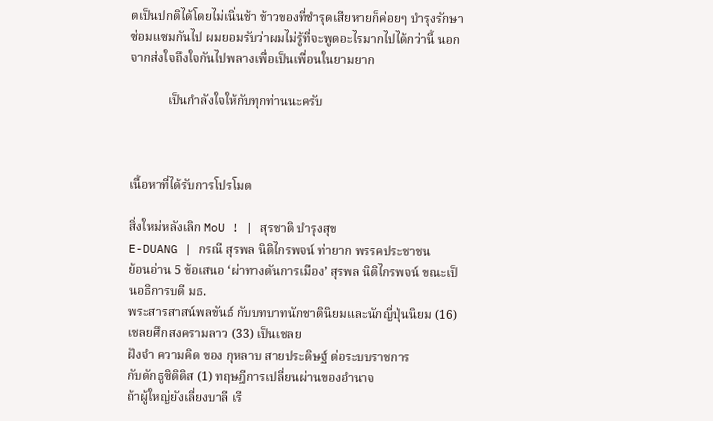ตเป็นปกติได้โดยไม่เนิ่นช้า ข้าวของที่ชำรุดเสียหายก็ค่อยๆ บำรุงรักษาซ่อมแซมกันไป ผมยอมรับว่าผมไม่รู้ที่จะพูดอะไรมากไปได้กว่านี้ นอกจากส่งใจถึงใจกันไปพลางเพื่อเป็นเพื่อนในยามยาก

            เป็นกำลังใจให้กับทุกท่านนะครับ



เนื้อหาที่ได้รับการโปรโมต

สิ่งใหม่หลังเลิก MoU ! | สุรชาติ บำรุงสุข
E-DUANG | กรณี สุรพล นิติไกรพจน์ ท่ายาก พรรคประชาชน
ย้อนอ่าน 5 ข้อเสนอ ‘ผ่าทางตันการเมือง’ สุรพล นิติไกรพจน์ ขณะเป็นอธิการบดี มธ.
พระสารสาสน์พลขันธ์ กับบทบาทนักชาตินิยมและนักญี่ปุ่นนิยม (16)
เชลยศึกสงครามลาว (33) เป็นเชลย
ฝังจำ ความคิด ของ กุหลาบ สายประดิษฐ์ ต่อระบบราชการ
กับดักธูซิดิดิส (1) ทฤษฎีการเปลี่ยนผ่านของอำนาจ
ถ้าผู้ใหญ่ยังเลี่ยงบาลี เรี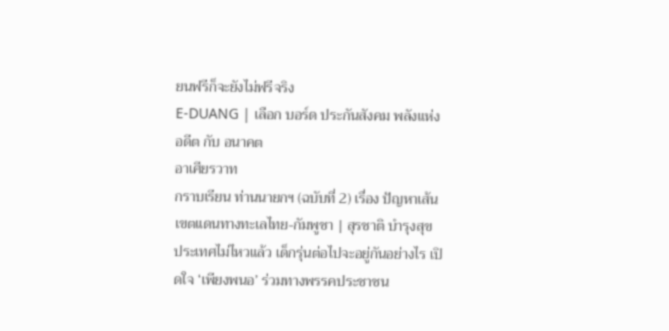ยนฟรีก็จะยังไม่ฟรีจริง
E-DUANG | เลือก บอร์ด ประกันสังคม พลังแห่งอดีต กับ อนาคต
อาเศียรวาท
กราบเรียน ท่านนายกฯ (ฉบับที่ 2) เรื่อง ปัญหาเส้นเขตแดนทางทะเลไทย-กัมพูชา | สุรชาติ บำรุงสุข
ประเทศไม่ไหวแล้ว เด็กรุ่นต่อไปจะอยู่กันอย่างไร เปิดใจ ‘เพียงพนอ’ ร่วมทางพรรคประชาชน